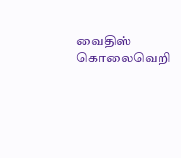வைதிஸ் கொலைவெறி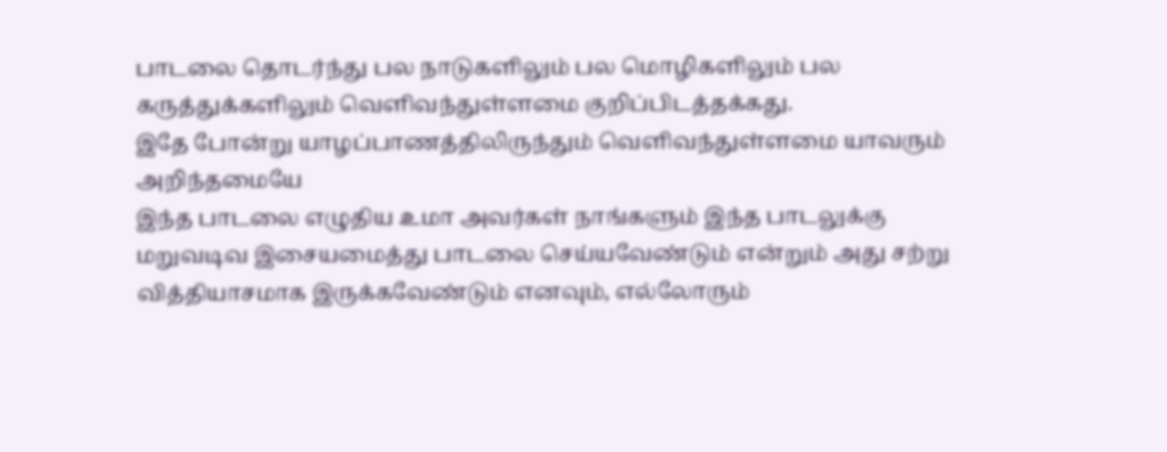பாடலை தொடர்ந்து பல நாடுகளிலும் பல மொழிகளிலும் பல கருத்துக்களிலும் வெளிவந்துள்ளமை குறிப்பிடத்தக்கது.
இதே போன்று யாழப்பாணத்திலிருந்தும் வெளிவந்துள்ளமை யாவரும் அறிந்தமையே
இந்த பாடலை எழுதிய உமா அவர்கள் நாங்களும் இந்த பாடலுக்கு மறுவடிவ இசையமைத்து பாடலை செய்யவேண்டும் என்றும் அது சற்று வித்தியாசமாக இருக்கவேண்டும் எனவும், எல்லோரும்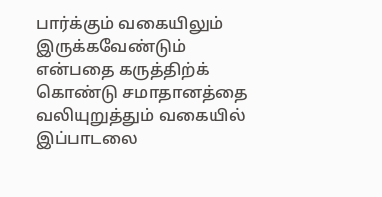பார்க்கும் வகையிலும் இருக்கவேண்டும் என்பதை கருத்திற்க் கொண்டு சமாதானத்தை வலியுறுத்தும் வகையில் இப்பாடலை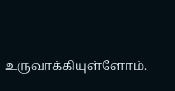உருவாக்கியுள்ளோம்.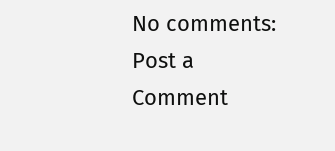No comments:
Post a Comment